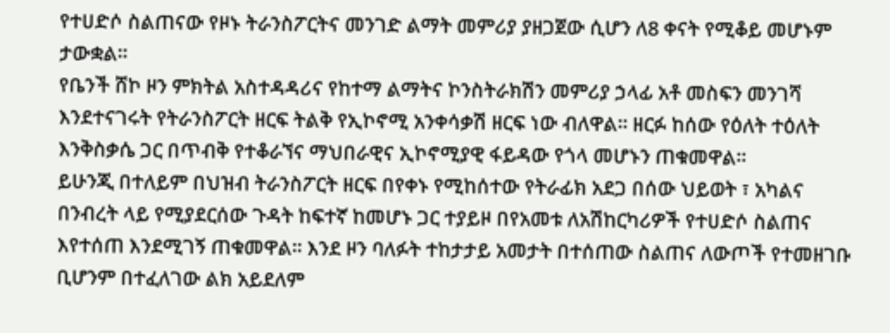የተሀድሶ ስልጠናው የዞኑ ትራንስፖርትና መንገድ ልማት መምሪያ ያዘጋጀው ሲሆን ለ8 ቀናት የሚቆይ መሆኑም ታውቋል።
የቤንች ሸኮ ዞን ምክትል አስተዳዳሪና የከተማ ልማትና ኮንስትራክሽን መምሪያ ኃላፊ አቶ መስፍን መንገሻ እንደተናገሩት የትራንስፖርት ዘርፍ ትልቅ የኢኮኖሚ አንቀሳቃሽ ዘርፍ ነው ብለዋል። ዘርፉ ከሰው የዕለት ተዕለት እንቅስቃሴ ጋር በጥብቅ የተቆራኘና ማህበራዊና ኢኮኖሚያዊ ፋይዳው የጎላ መሆኑን ጠቁመዋል።
ይሁንጂ በተለይም በህዝብ ትራንስፖርት ዘርፍ በየቀኑ የሚከሰተው የትራፊክ አደጋ በሰው ህይወት ፣ አካልና በንብረት ላይ የሚያደርሰው ጉዳት ከፍተኛ ከመሆኑ ጋር ተያይዞ በየአመቱ ለአሽከርካሪዎች የተሀድሶ ስልጠና እየተሰጠ እንደሚገኝ ጠቁመዋል። እንደ ዞን ባለፉት ተከታታይ አመታት በተሰጠው ስልጠና ለውጦች የተመዘገቡ ቢሆንም በተፈለገው ልክ አይደለም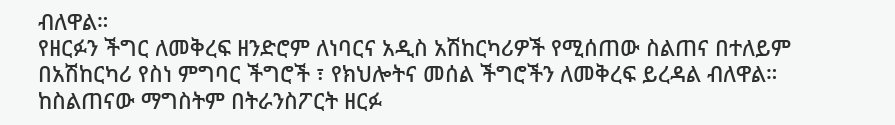ብለዋል።
የዘርፉን ችግር ለመቅረፍ ዘንድሮም ለነባርና አዲስ አሽከርካሪዎች የሚሰጠው ስልጠና በተለይም በአሽከርካሪ የስነ ምግባር ችግሮች ፣ የክህሎትና መሰል ችግሮችን ለመቅረፍ ይረዳል ብለዋል። ከስልጠናው ማግስትም በትራንስፖርት ዘርፉ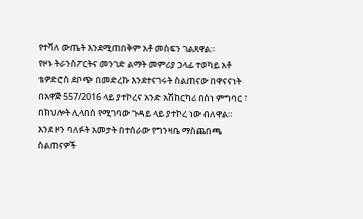የተሻለ ውጤት እንደሚጠበቅም አቶ መስፍን ገልጸዋል።
የዞኑ ትራንስፖርትና መንገድ ልማት መምሪያ ኃላፊ ተወካይ አቶ ቴዎድሮስ ደቦጭ በመድረኩ እንደተናገሩት ስልጠናው በዋናናነት በአዋጅ 557/2016 ላይ ያተኮረና አንድ አሽከርካሪ በስነ ምግባር ፣ በክህሎት ሊላበስ የሚገባው ጉዳይ ላይ ያተኮረ ነው ብለዋል።
እንደ ዞን ባለፉት አመታት በተሰራው የግንዛቤ ማስጨበጫ ስልጠናዎች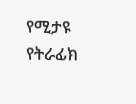የሚታዩ የትራፊክ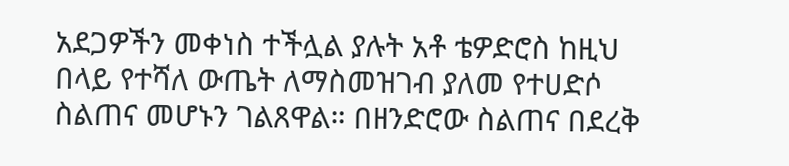አደጋዎችን መቀነስ ተችሏል ያሉት አቶ ቴዎድሮስ ከዚህ በላይ የተሻለ ውጤት ለማስመዝገብ ያለመ የተሀድሶ ስልጠና መሆኑን ገልጸዋል። በዘንድሮው ስልጠና በደረቅ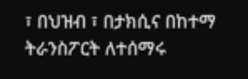፣ በህዝብ ፣ በታክሲና በከተማ ትራንስፖርት ለተሰማሩ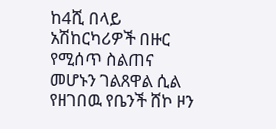ከ4ሺ በላይ አሽከርካሪዎች በዙር የሚሰጥ ስልጠና መሆኑን ገልጸዋል ሲል የዘገበዉ የቤንች ሸኮ ዞን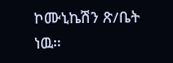ኮሙኒኬሽን ጽ/ቤት ነዉ።